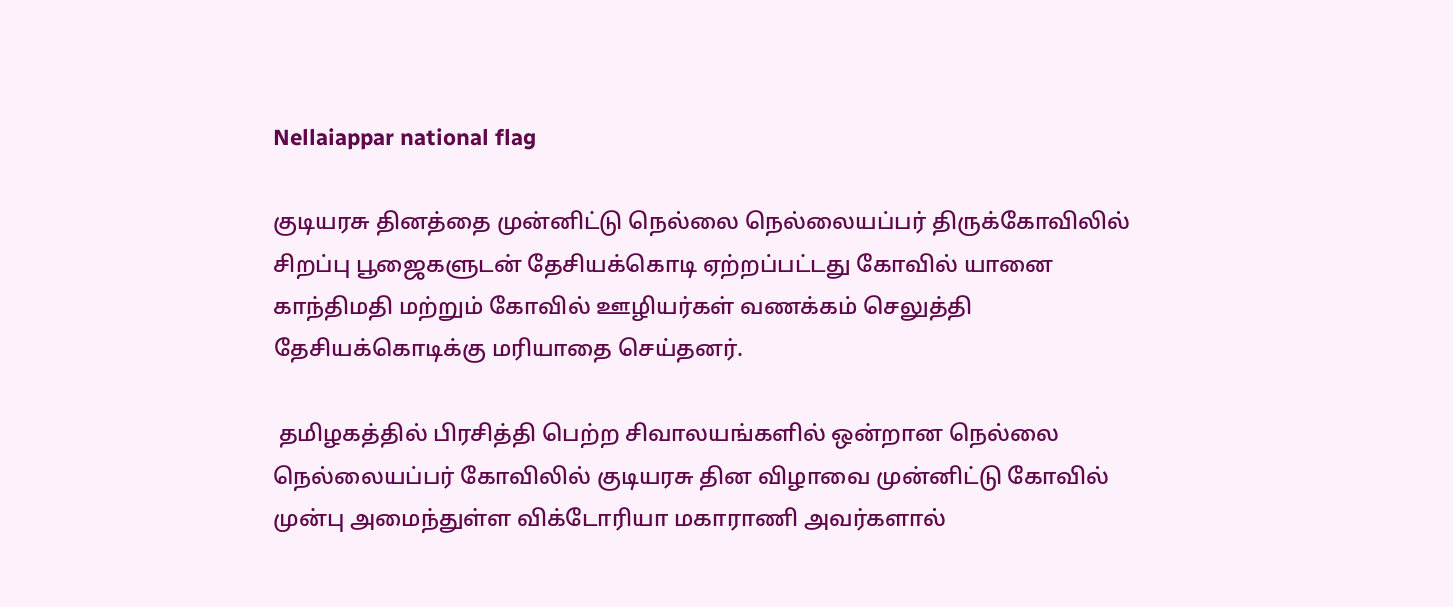Nellaiappar national flag

குடியரசு தினத்தை முன்னிட்டு நெல்லை நெல்லையப்பர் திருக்கோவிலில் சிறப்பு பூஜைகளுடன் தேசியக்கொடி ஏற்றப்பட்டது கோவில் யானை காந்திமதி மற்றும் கோவில் ஊழியர்கள் வணக்கம் செலுத்தி தேசியக்கொடிக்கு மரியாதை செய்தனர்.

 தமிழகத்தில் பிரசித்தி பெற்ற சிவாலயங்களில் ஒன்றான நெல்லை நெல்லையப்பர் கோவிலில் குடியரசு தின விழாவை முன்னிட்டு கோவில் முன்பு அமைந்துள்ள விக்டோரியா மகாராணி அவர்களால்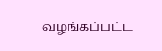வழங்கப்பட்ட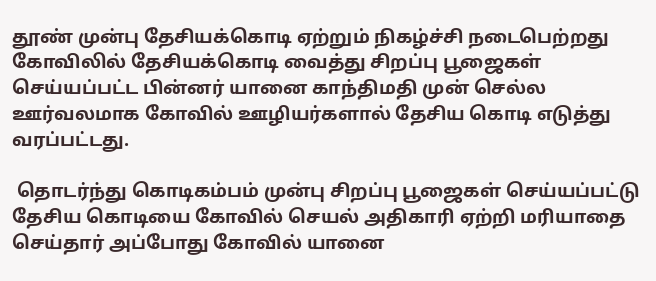தூண் முன்பு தேசியக்கொடி ஏற்றும் நிகழ்ச்சி நடைபெற்றது கோவிலில் தேசியக்கொடி வைத்து சிறப்பு பூஜைகள் செய்யப்பட்ட பின்னர் யானை காந்திமதி முன் செல்ல ஊர்வலமாக கோவில் ஊழியர்களால் தேசிய கொடி எடுத்து வரப்பட்டது.

 தொடர்ந்து கொடிகம்பம் முன்பு சிறப்பு பூஜைகள் செய்யப்பட்டு தேசிய கொடியை கோவில் செயல் அதிகாரி ஏற்றி மரியாதை செய்தார் அப்போது கோவில் யானை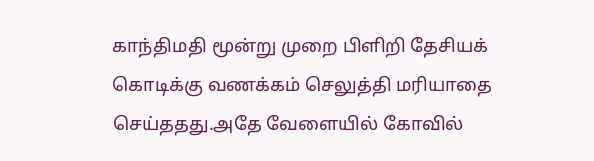காந்திமதி மூன்று முறை பிளிறி தேசியக் கொடிக்கு வணக்கம் செலுத்தி மரியாதை செய்ததது.அதே வேளையில் கோவில்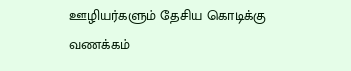ஊழியர்களும் தேசிய கொடிக்கு வணக்கம்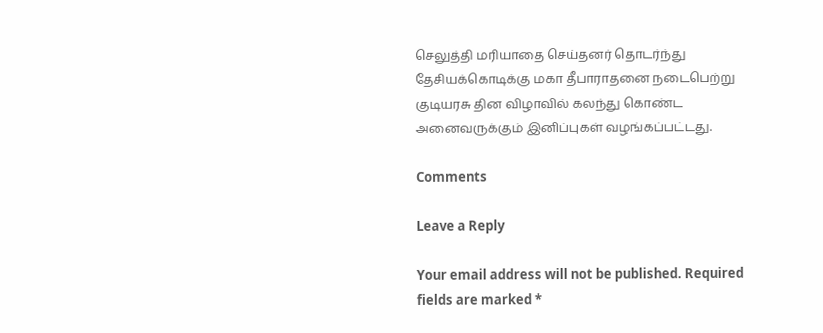செலுத்தி மரியாதை செய்தனர் தொடர்ந்து தேசியக்கொடிக்கு மகா தீபாராதனை நடைபெற்று குடியரசு தின விழாவில் கலந்து கொண்ட அனைவருக்கும் இனிப்புகள் வழங்கப்பட்டது.

Comments

Leave a Reply

Your email address will not be published. Required fields are marked *